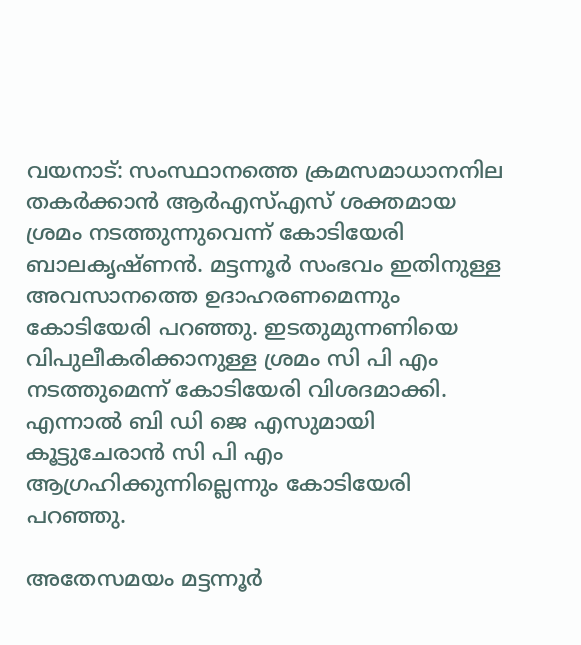വയനാട്‍: സംസ്ഥാനത്തെ ക്രമസമാധാനനില തകർക്കാൻ ആർഎസ്എസ് ശക്തമായ ശ്രമം നടത്തുന്നുവെന്ന് കോടിയേരി ബാലകൃഷ്ണന്‍. മട്ടന്നൂർ സംഭവം ഇതിനുള്ള അവസാനത്തെ ഉദാഹരണമെന്നും കോടിയേരി പറഞ്ഞു. ഇടതുമുന്നണിയെ വിപുലീകരിക്കാനുള്ള ശ്രമം സി പി എം നടത്തുമെന്ന് കോടിയേരി വിശദമാക്കി. എന്നാല്‍ ബി ഡി ജെ എസുമായി കൂട്ടുചേരാൻ സി പി എം ആഗ്രഹിക്കുന്നില്ലെന്നും കോടിയേരി പറഞ്ഞു.

അതേസമയം മട്ടന്നൂർ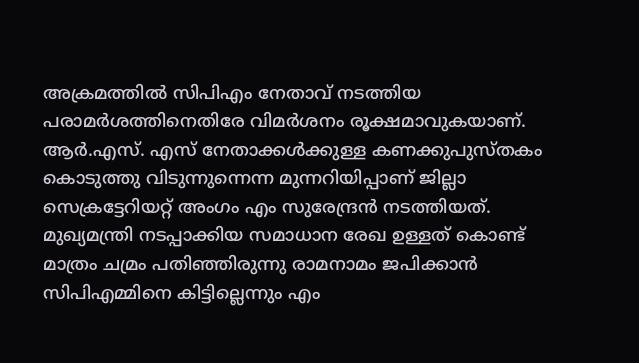അക്രമത്തില്‍ സിപിഎം നേതാവ് നടത്തിയ പരാമര്‍ശത്തിനെതിരേ വിമര്‍ശനം രൂക്ഷമാവുകയാണ്. ആർ.എസ്. എസ് നേതാക്കൾക്കുള്ള കണക്കുപുസ്തകം കൊടുത്തു വിടുന്നുന്നെന്ന മുന്നറിയിപ്പാണ് ജില്ലാ സെക്രട്ടേറിയറ്റ് അംഗം എം സുരേന്ദ്രന്‍ നടത്തിയത്. മുഖ്യമന്ത്രി നടപ്പാക്കിയ സമാധാന രേഖ ഉള്ളത് കൊണ്ട് മാത്രം ചമ്രം പതിഞ്ഞിരുന്നു രാമനാമം ജപിക്കാൻ സിപിഎമ്മിനെ കിട്ടില്ലെന്നും എം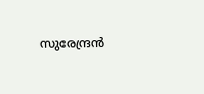സുരേന്ദ്രന്‍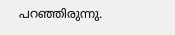പറഞ്ഞിരുന്നു.